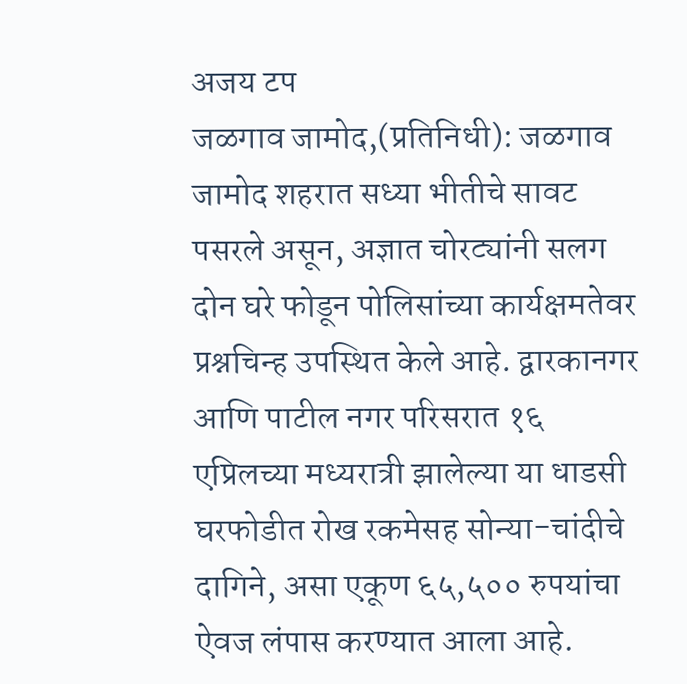अजय टप
जळगाव जामोद,(प्रतिनिधी): जळगाव जामोद शहरात सध्या भीतीचे सावट पसरले असून, अज्ञात चोरट्यांनी सलग दोन घरे फोडून पोलिसांच्या कार्यक्षमतेवर प्रश्नचिन्ह उपस्थित केले आहे. द्वारकानगर आणि पाटील नगर परिसरात १६ एप्रिलच्या मध्यरात्री झालेल्या या धाडसी घरफोडीत रोख रकमेसह सोन्या-चांदीचे दागिने, असा एकूण ६५,५०० रुपयांचा ऐवज लंपास करण्यात आला आहे.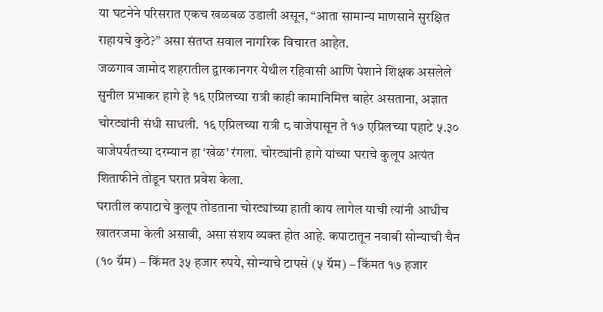या घटनेने परिसरात एकच खळबळ उडाली असून, “आता सामान्य माणसाने सुरक्षित राहायचे कुठे?” असा संतप्त सवाल नागरिक विचारत आहेत.
जळगाव जामोद शहरातील द्वारकानगर येथील रहिवासी आणि पेशाने शिक्षक असलेले सुनील प्रभाकर हागे हे १६ एप्रिलच्या रात्री काही कामानिमित्त बाहेर असताना, अज्ञात चोरट्यांनी संधी साधली. १६ एप्रिलच्या रात्री ८ वाजेपासून ते १७ एप्रिलच्या पहाटे ५.३० वाजेपर्यंतच्या दरम्यान हा ‘खेळ’ रंगला. चोरट्यांनी हागे यांच्या घराचे कुलूप अत्यंत शिताफीने तोडून घरात प्रवेश केला.
घरातील कपाटाचे कुलूप तोडताना चोरट्यांच्या हाती काय लागेल याची त्यांनी आधीच खातरजमा केली असावी, असा संशय व्यक्त होत आहे. कपाटातून नवाबी सोन्याची चैन (१० ग्रॅम) – किंमत ३५ हजार रुपये, सोन्याचे टापसे (५ ग्रॅम) – किंमत १७ हजार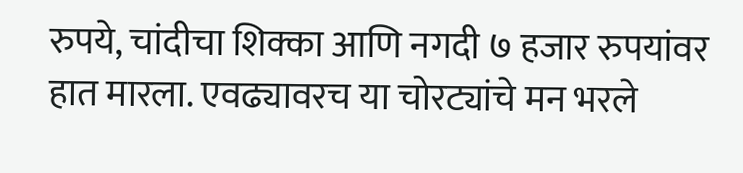रुपये, चांदीचा शिक्का आणि नगदी ७ हजार रुपयांवर हात मारला. एवढ्यावरच या चोरट्यांचे मन भरले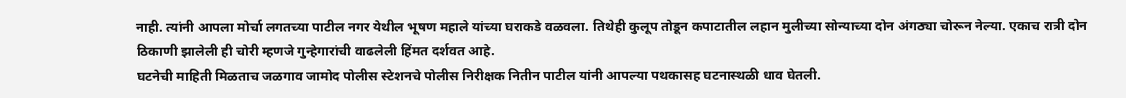नाही. त्यांनी आपला मोर्चा लगतच्या पाटील नगर येथील भूषण महाले यांच्या घराकडे वळवला. तिथेही कुलूप तोडून कपाटातील लहान मुलीच्या सोन्याच्या दोन अंगठ्या चोरून नेल्या. एकाच रात्री दोन ठिकाणी झालेली ही चोरी म्हणजे गुन्हेगारांची वाढलेली हिंमत दर्शवत आहे.
घटनेची माहिती मिळताच जळगाव जामोद पोलीस स्टेशनचे पोलीस निरीक्षक नितीन पाटील यांनी आपल्या पथकासह घटनास्थळी धाव घेतली.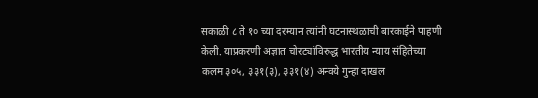सकाळी ८ ते १० च्या दरम्यान त्यांनी घटनास्थळाची बारकाईने पाहणी केली. याप्रकरणी अज्ञात चोरट्यांविरुद्ध भारतीय न्याय संहितेच्या कलम ३०५, ३३१(३), ३३१(४) अन्वये गुन्हा दाखल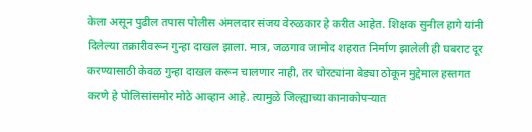केला असून पुढील तपास पोलीस अंमलदार संजय वेरुळकार हे करीत आहेत. शिक्षक सुनील हागे यांनी दिलेल्या तक्रारीवरून गुन्हा दाखल झाला. मात्र, जळगाव जामोद शहरात निर्माण झालेली ही घबराट दूर करण्यासाठी केवळ गुन्हा दाखल करून चालणार नाही, तर चोरट्यांना बेड्या ठोकून मुद्देमाल हस्तगत करणे हे पोलिसांसमोर मोठे आव्हान आहे. त्यामुळे जिल्ह्याच्या कानाकोपऱ्यात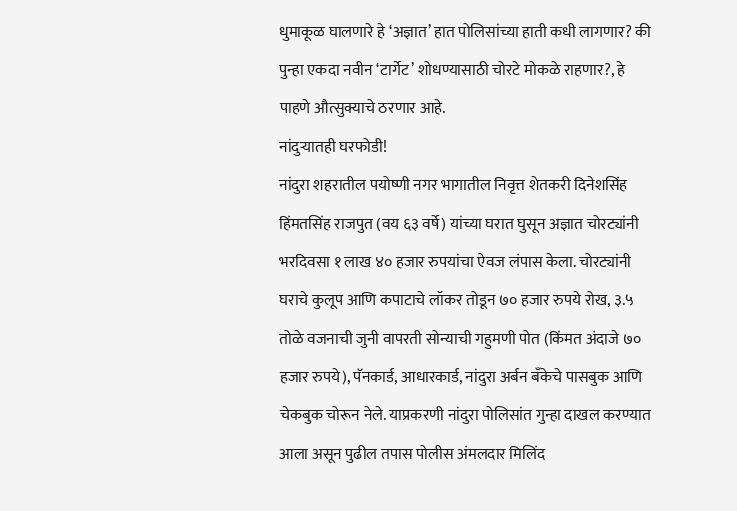धुमाकूळ घालणारे हे ‘अज्ञात’ हात पोलिसांच्या हाती कधी लागणार? की पुन्हा एकदा नवीन ‘टार्गेट’ शोधण्यासाठी चोरटे मोकळे राहणार?, हे पाहणे औत्सुक्याचे ठरणार आहे.
नांदुऱ्यातही घरफोडी!
नांदुरा शहरातील पयोष्णी नगर भागातील निवृत्त शेतकरी दिनेशसिंह हिंमतसिंह राजपुत (वय ६३ वर्षे) यांच्या घरात घुसून अज्ञात चोरट्यांनी भरदिवसा १ लाख ४० हजार रुपयांचा ऐवज लंपास केला. चोरट्यांनी घराचे कुलूप आणि कपाटाचे लॉकर तोडून ७० हजार रुपये रोख, ३.५ तोळे वजनाची जुनी वापरती सोन्याची गहुमणी पोत (किंमत अंदाजे ७० हजार रुपये), पॅनकार्ड, आधारकार्ड, नांदुरा अर्बन बँकेचे पासबुक आणि चेकबुक चोरून नेले. याप्रकरणी नांदुरा पोलिसांत गुन्हा दाखल करण्यात आला असून पुढील तपास पोलीस अंमलदार मिलिंद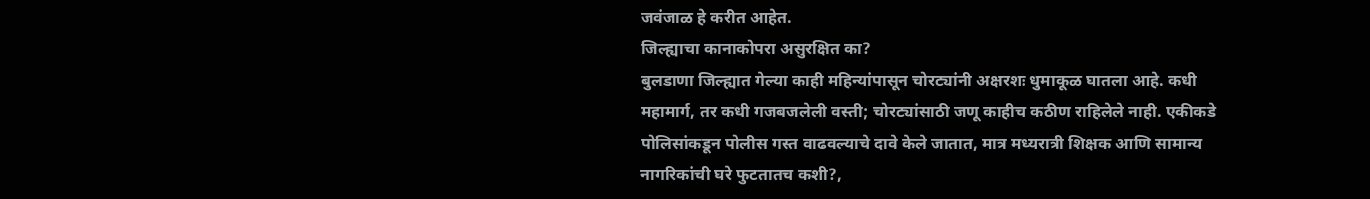जवंजाळ हे करीत आहेत.
जिल्ह्याचा कानाकोपरा असुरक्षित का?
बुलडाणा जिल्ह्यात गेल्या काही महिन्यांपासून चोरट्यांनी अक्षरशः धुमाकूळ घातला आहे. कधी महामार्ग, तर कधी गजबजलेली वस्ती; चोरट्यांसाठी जणू काहीच कठीण राहिलेले नाही. एकीकडे पोलिसांकडून पोलीस गस्त वाढवल्याचे दावे केले जातात, मात्र मध्यरात्री शिक्षक आणि सामान्य नागरिकांची घरे फुटतातच कशी?,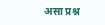असा प्रश्न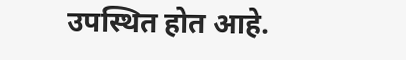उपस्थित होत आहे.